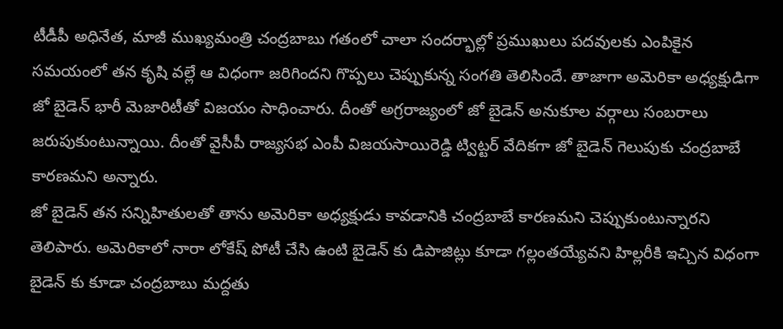టీడీపీ అధినేత, మాజీ ముఖ్యమంత్రి చంద్రబాబు గతంలో చాలా సందర్భాల్లో ప్రముఖులు పదవులకు ఎంపికైన సమయంలో తన కృషి వల్లే ఆ విధంగా జరిగిందని గొప్పలు చెప్పుకున్న సంగతి తెలిసిందే. తాజాగా అమెరికా అధ్యక్షుడిగా జో బైడెన్ భారీ మెజారిటీతో విజయం సాధించారు. దీంతో అగ్రరాజ్యంలో జో బైడెన్ అనుకూల వర్గాలు సంబరాలు జరుపుకుంటున్నాయి. దీంతో వైసీపీ రాజ్యసభ ఎంపీ విజయసాయిరెడ్డి ట్విట్టర్ వేదికగా జో బైడెన్ గెలుపుకు చంద్రబాబే కారణమని అన్నారు.
జో బైడెన్ తన సన్నిహితులతో తాను అమెరికా అధ్యక్షుడు కావడానికి చంద్రబాబే కారణమని చెప్పుకుంటున్నారని తెలిపారు. అమెరికాలో నారా లోకేష్ పోటీ చేసి ఉంటి బైడెన్ కు డిపాజిట్లు కూడా గల్లంతయ్యేవని హిల్లరీకి ఇచ్చిన విధంగా బైడెన్ కు కూడా చంద్రబాబు మద్దతు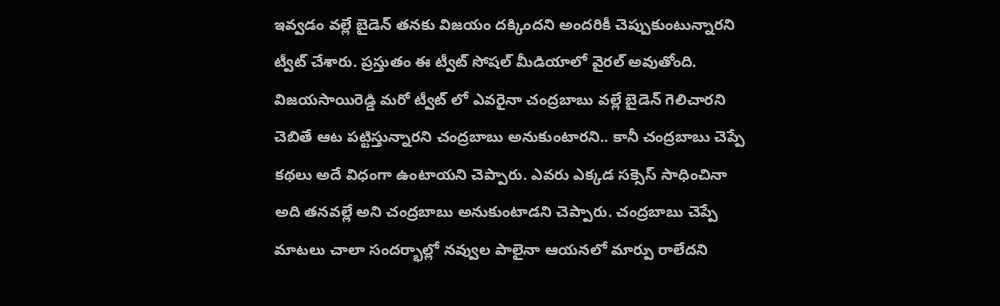ఇవ్వడం వల్లే బైడెన్ తనకు విజయం దక్కిందని అందరికీ చెప్పుకుంటున్నారని ట్వీట్ చేశారు. ప్రస్తుతం ఈ ట్వీట్ సోషల్ మీడియాలో వైరల్ అవుతోంది.
విజయసాయిరెడ్డి మరో ట్వీట్ లో ఎవరైనా చంద్రబాబు వల్లే బైడెన్ గెలిచారని చెబితే ఆట పట్టిస్తున్నారని చంద్రబాబు అనుకుంటారని.. కానీ చంద్రబాబు చెప్పే కథలు అదే విధంగా ఉంటాయని చెప్పారు. ఎవరు ఎక్కడ సక్సెస్ సాధించినా అది తనవల్లే అని చంద్రబాబు అనుకుంటాడని చెప్పారు. చంద్రబాబు చెప్పే మాటలు చాలా సందర్భాల్లో నవ్వుల పాలైనా ఆయనలో మార్పు రాలేదని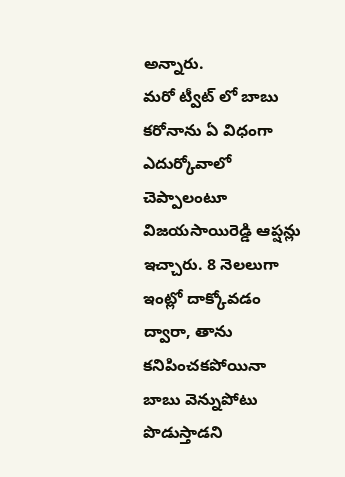అన్నారు.
మరో ట్వీట్ లో బాబు కరోనాను ఏ విధంగా ఎదుర్కోవాలో చెప్పాలంటూ విజయసాయిరెడ్డి ఆప్షన్లు ఇచ్చారు. 8 నెలలుగా ఇంట్లో దాక్కోవడం ద్వారా, తాను కనిపించకపోయినా బాబు వెన్నుపోటు పొడుస్తాడని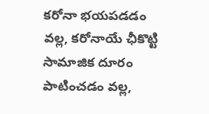కరోనా భయపడడం వల్ల, కరోనాయే ఛీకొట్టి సామాజిక దూరం పాటించడం వల్ల,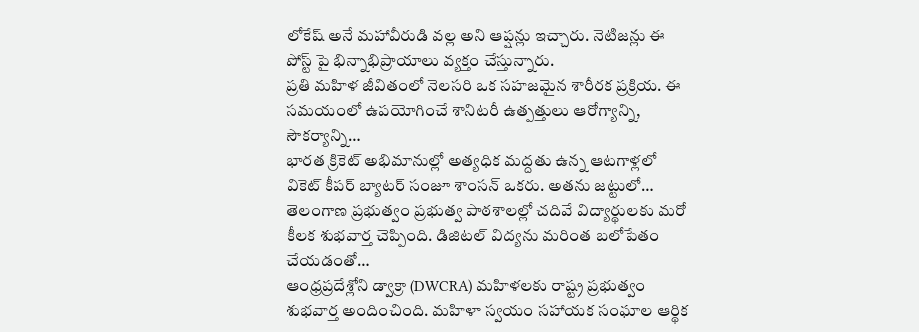లోకేష్ అనే మహావీరుడి వల్ల అని ఆప్షన్లు ఇచ్చారు. నెటిజన్లు ఈ పోస్ట్ పై భిన్నాభిప్రాయాలు వ్యక్తం చేస్తున్నారు.
ప్రతి మహిళ జీవితంలో నెలసరి ఒక సహజమైన శారీరక ప్రక్రియ. ఈ సమయంలో ఉపయోగించే శానిటరీ ఉత్పత్తులు ఆరోగ్యాన్ని, సౌకర్యాన్ని…
భారత క్రికెట్ అభిమానుల్లో అత్యధిక మద్దతు ఉన్న ఆటగాళ్లలో వికెట్ కీపర్ బ్యాటర్ సంజూ శాంసన్ ఒకరు. అతను జట్టులో…
తెలంగాణ ప్రభుత్వం ప్రభుత్వ పాఠశాలల్లో చదివే విద్యార్థులకు మరో కీలక శుభవార్త చెప్పింది. డిజిటల్ విద్యను మరింత బలోపేతం చేయడంతో…
ఆంధ్రప్రదేశ్లోని డ్వాక్రా (DWCRA) మహిళలకు రాష్ట్ర ప్రభుత్వం శుభవార్త అందించింది. మహిళా స్వయం సహాయక సంఘాల ఆర్థిక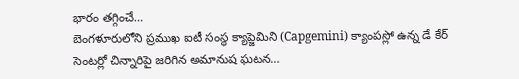భారం తగ్గించే…
బెంగళూరులోని ప్రముఖ ఐటీ సంస్థ క్యాప్జెమిని (Capgemini) క్యాంపస్లో ఉన్న డే కేర్ సెంటర్లో చిన్నారిపై జరిగిన అమానుష ఘటన…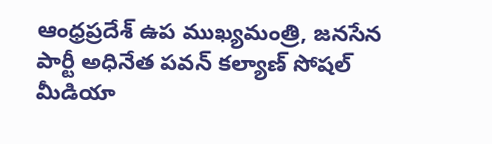ఆంధ్రప్రదేశ్ ఉప ముఖ్యమంత్రి, జనసేన పార్టీ అధినేత పవన్ కల్యాణ్ సోషల్ మీడియా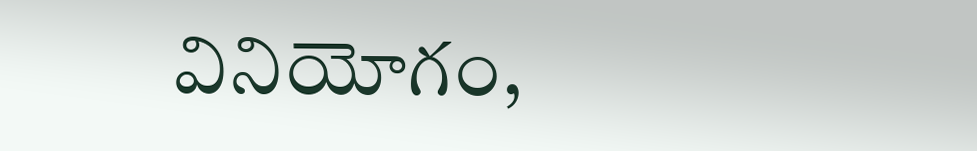వినియోగం,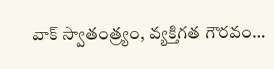వాక్ స్వాతంత్ర్యం, వ్యక్తిగత గౌరవం…